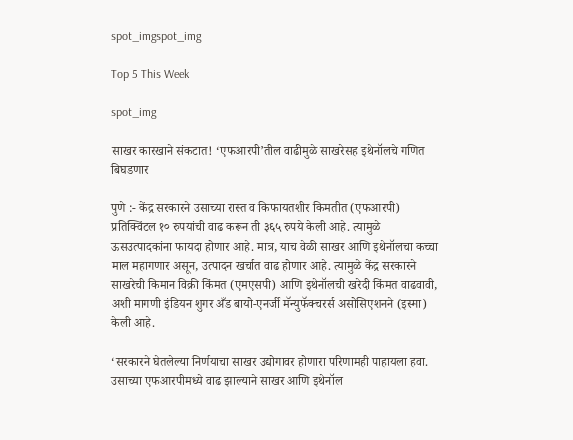spot_imgspot_img

Top 5 This Week

spot_img

साखर कारखाने संकटात! ‘एफआरपी’तील वाढीमुळे साखरेसह इथेनॉलचे गणित बिघडणार

पुणे :- केंद्र सरकारने उसाच्या रास्त व किफायतशीर किमतीत (एफआरपी) प्रतिक्विंटल १० रुपयांची वाढ करून ती ३६५ रुपये केली आहे. त्यामुळे ऊसउत्पादकांना फायदा होणार आहे. मात्र, याच वेळी साखर आणि इथेनॉलचा कच्चा माल महागणार असून, उत्पादन खर्चात वाढ होणार आहे. त्यामुळे केंद्र सरकारने साखरेची किमान विक्री किंमत (एमएसपी) आणि इथेनॉलची खरेदी किंमत वाढवावी, अशी मागणी इंडियन शुगर अँड बायो-एनर्जी मॅन्युफॅक्चरर्स असोसिएशनने (इस्मा) केली आहे.

‘सरकारने घेतलेल्या निर्णयाचा साखर उद्योगावर होणारा परिणामही पाहायला हवा. उसाच्या एफआरपीमध्ये वाढ झाल्याने साखर आणि इथेनॉल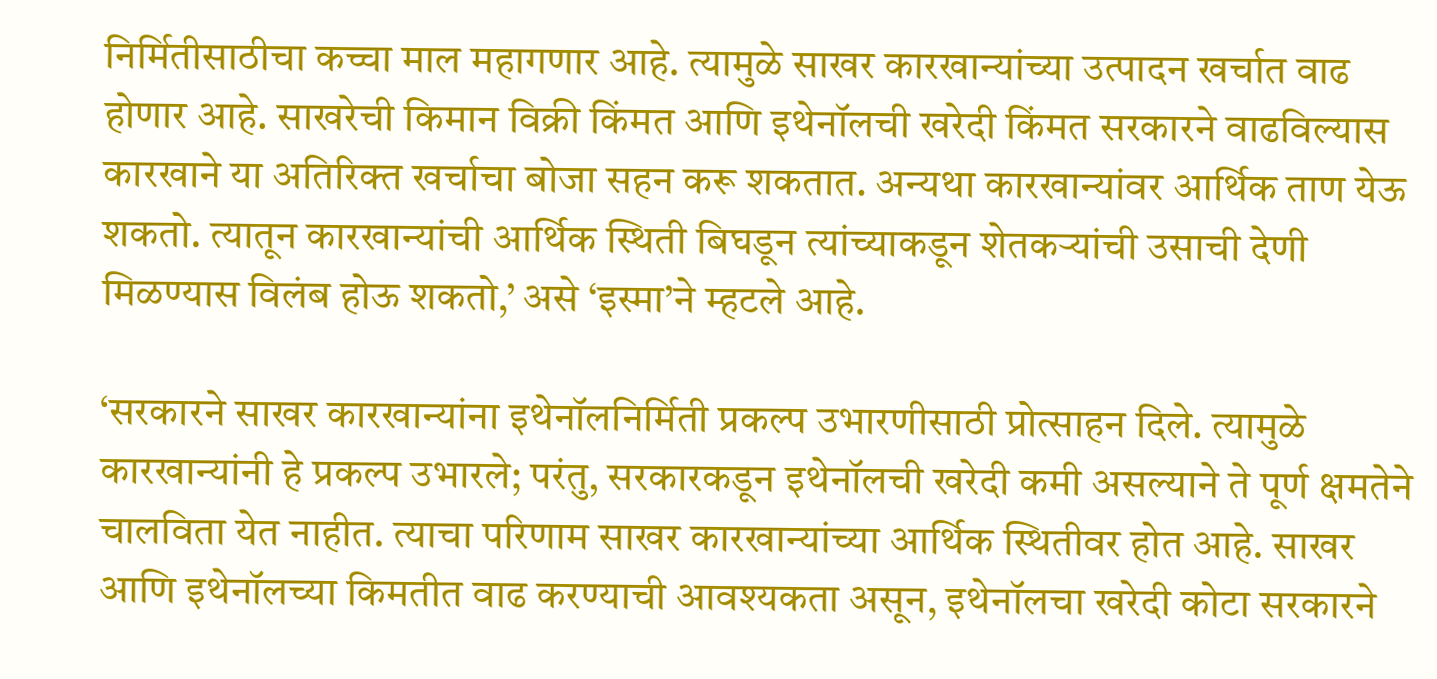निर्मितीसाठीचा कच्चा माल महागणार आहे. त्यामुळे साखर कारखान्यांच्या उत्पादन खर्चात वाढ होणार आहे. साखरेची किमान विक्री किंमत आणि इथेनॉलची खरेदी किंमत सरकारने वाढविल्यास कारखाने या अतिरिक्त खर्चाचा बोजा सहन करू शकतात. अन्यथा कारखान्यांवर आर्थिक ताण येऊ शकतो. त्यातून कारखान्यांची आर्थिक स्थिती बिघडून त्यांच्याकडून शेतकऱ्यांची उसाची देणी मिळण्यास विलंब होऊ शकतो,’ असे ‘इस्मा’ने म्हटले आहे.

‘सरकारने साखर कारखान्यांना इथेनॉलनिर्मिती प्रकल्प उभारणीसाठी प्रोत्साहन दिले. त्यामुळे कारखान्यांनी हे प्रकल्प उभारले; परंतु, सरकारकडून इथेनॉलची खरेदी कमी असल्याने ते पूर्ण क्षमतेने चालविता येत नाहीत. त्याचा परिणाम साखर कारखान्यांच्या आर्थिक स्थितीवर होत आहे. साखर आणि इथेनॉलच्या किमतीत वाढ करण्याची आवश्यकता असून, इथेनॉलचा खरेदी कोटा सरकारने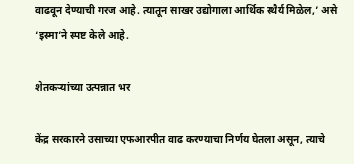वाढवून देण्याची गरज आहे. त्यातून साखर उद्योगाला आर्थिक स्थैर्य मिळेल,’ असे ‘इस्मा’ने स्पष्ट केले आहे.

शेतकऱ्यांच्या उत्पन्नात भर

केंद्र सरकारने उसाच्या एफआरपीत वाढ करण्याचा निर्णय घेतला असून, त्याचे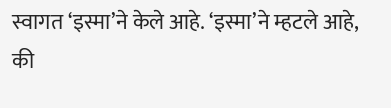स्वागत ‘इस्मा’ने केले आहे. ‘इस्मा’ने म्हटले आहे, की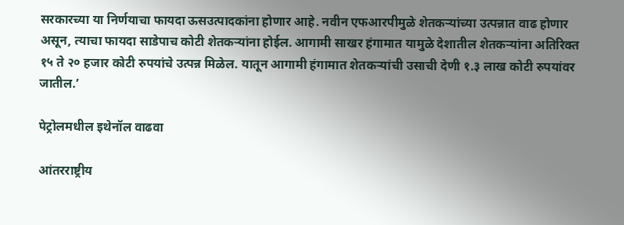सरकारच्या या निर्णयाचा फायदा ऊसउत्पादकांना होणार आहे. नवीन एफआरपीमुळे शेतकऱ्यांच्या उत्पन्नात वाढ होणार असून, त्याचा फायदा साडेपाच कोटी शेतकऱ्यांना होईल. आगामी साखर हंगामात यामुळे देशातील शेतकऱ्यांना अतिरिक्त १५ ते २० हजार कोटी रुपयांचे उत्पन्न मिळेल. यातून आगामी हंगामात शेतकऱ्यांची उसाची देणी १.३ लाख कोटी रुपयांवर जातील.’

पेट्रोलमधील इथेनॉल वाढवा

आंतरराष्ट्रीय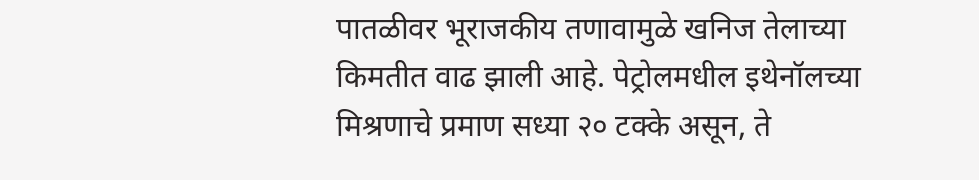पातळीवर भूराजकीय तणावामुळे खनिज तेलाच्या किमतीत वाढ झाली आहे. पेट्रोलमधील इथेनॉलच्या मिश्रणाचे प्रमाण सध्या २० टक्के असून, ते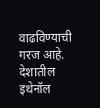वाढविण्याची गरज आहे. देशातील इथेनॉल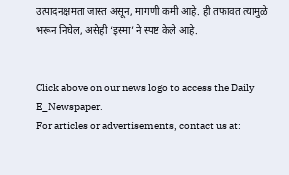उत्पादनक्षमता जास्त असून, मागणी कमी आहे. ही तफावत त्यामुळे भरून निघेल, असेही ‘इस्मा’ने स्पष्ट केले आहे.


Click above on our news logo to access the Daily E_Newspaper.
For articles or advertisements, contact us at: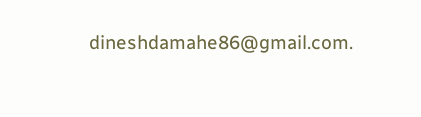dineshdamahe86@gmail.com.